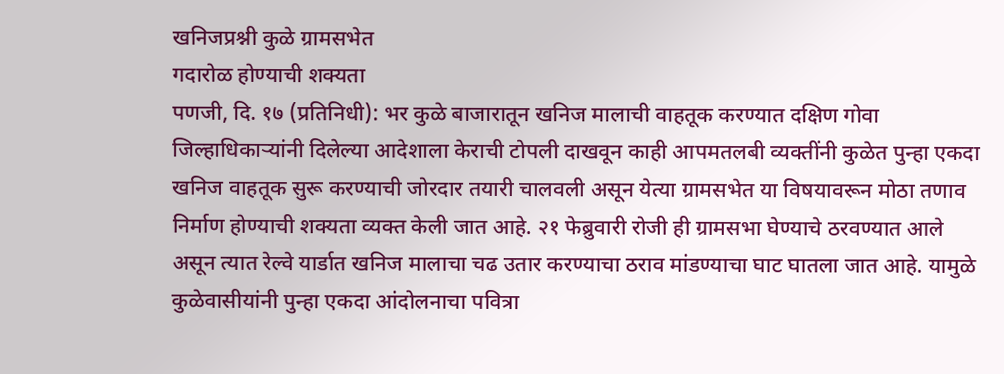खनिजप्रश्नी कुळे ग्रामसभेत
गदारोळ होण्याची शक्यता
पणजी, दि. १७ (प्रतिनिधी): भर कुळे बाजारातून खनिज मालाची वाहतूक करण्यात दक्षिण गोवा जिल्हाधिकाऱ्यांनी दिलेल्या आदेशाला केराची टोपली दाखवून काही आपमतलबी व्यक्तींनी कुळेत पुन्हा एकदा खनिज वाहतूक सुरू करण्याची जोरदार तयारी चालवली असून येत्या ग्रामसभेत या विषयावरून मोठा तणाव निर्माण होण्याची शक्यता व्यक्त केली जात आहे. २१ फेब्रुवारी रोजी ही ग्रामसभा घेण्याचे ठरवण्यात आले असून त्यात रेल्वे यार्डात खनिज मालाचा चढ उतार करण्याचा ठराव मांडण्याचा घाट घातला जात आहे. यामुळे कुळेवासीयांनी पुन्हा एकदा आंदोलनाचा पवित्रा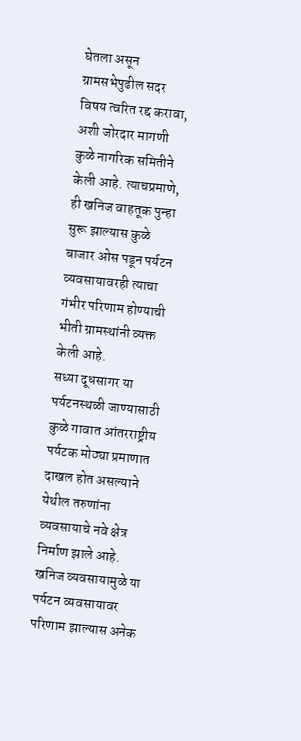घेतला असून ग्रामसभेपुढील सदर विषय त्वरित रद्द करावा, अशी जोरदार मागणी कुळे नागरिक समितीने केली आहे. त्याचप्रमाणे, ही खनिज वाहतूक पुन्हा सुरू झाल्यास कुळे बाजार ओस पडून पर्यटन व्यवसायावरही त्याचा गंभीर परिणाम होण्याची भीती ग्रामस्थांनी व्यक्त केली आहे.
सध्या दूधसागर या पर्यटनस्थळी जाण्यासाठी कुळे गावात आंतरराष्ट्रीय पर्यटक मोठ्या प्रमाणात दाखल होत असल्याने येथील तरुणांना व्यवसायाचे नवे क्षेत्र निर्माण झाले आहे. खनिज व्यवसायामुळे या पर्यटन व्यवसायावर परिणाम झाल्यास अनेक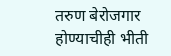तरुण बेरोजगार होण्याचीही भीती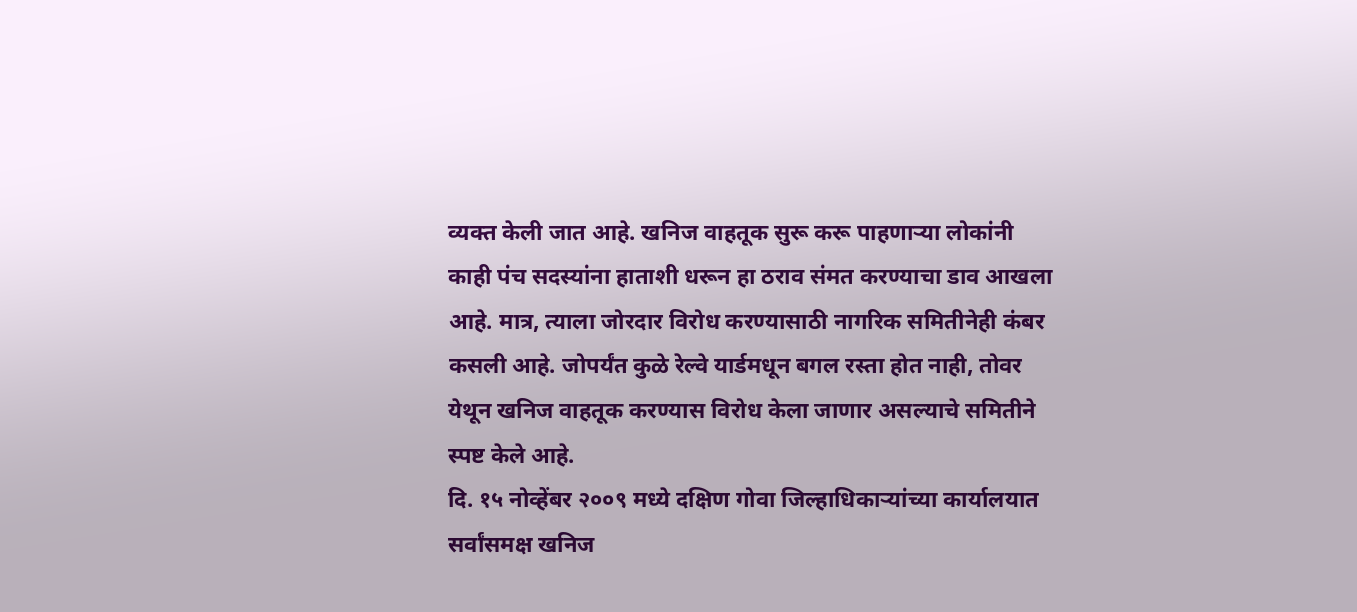व्यक्त केली जात आहे. खनिज वाहतूक सुरू करू पाहणाऱ्या लोकांनी काही पंच सदस्यांना हाताशी धरून हा ठराव संमत करण्याचा डाव आखला आहे. मात्र, त्याला जोरदार विरोध करण्यासाठी नागरिक समितीनेही कंबर कसली आहे. जोपर्यंत कुळे रेल्वे यार्डमधून बगल रस्ता होत नाही, तोवर येथून खनिज वाहतूक करण्यास विरोध केला जाणार असल्याचे समितीने स्पष्ट केले आहे.
दि. १५ नोव्हेंबर २००९ मध्ये दक्षिण गोवा जिल्हाधिकाऱ्यांच्या कार्यालयात सर्वांसमक्ष खनिज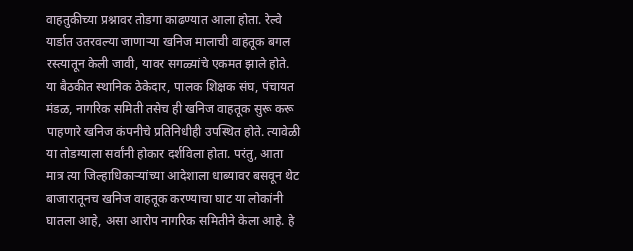वाहतुकीच्या प्रश्नावर तोडगा काढण्यात आला होता. रेल्वे यार्डात उतरवल्या जाणाऱ्या खनिज मालाची वाहतूक बगल रस्त्यातून केली जावी, यावर सगळ्यांचे एकमत झाले होते. या बैठकीत स्थानिक ठेकेदार, पालक शिक्षक संघ, पंचायत मंडळ, नागरिक समिती तसेच ही खनिज वाहतूक सुरू करू पाहणारे खनिज कंपनीचे प्रतिनिधीही उपस्थित होते. त्यावेळी या तोडग्याला सर्वांनी होकार दर्शविला होता. परंतु, आता मात्र त्या जिल्हाधिकाऱ्यांच्या आदेशाला धाब्यावर बसवून थेट बाजारातूनच खनिज वाहतूक करण्याचा घाट या लोकांनी घातला आहे, असा आरोप नागरिक समितीने केला आहे. हे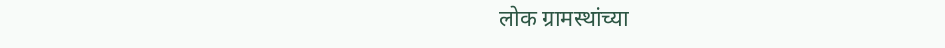लोक ग्रामस्थांच्या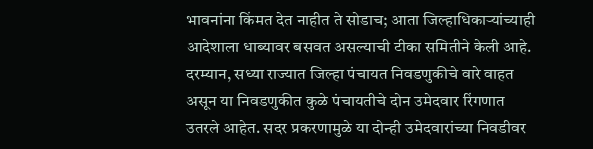भावनांना किंमत देत नाहीत ते सोडाच; आता जिल्हाधिकाऱ्यांच्याही आदेशाला धाब्यावर बसवत असल्याची टीका समितीने केली आहे.
दरम्यान, सध्या राज्यात जिल्हा पंचायत निवडणुकीचे वारे वाहत असून या निवडणुकीत कुळे पंचायतीचे दोन उमेदवार रिंगणात उतरले आहेत. सदर प्रकरणामुळे या दोन्ही उमेदवारांच्या निवडीवर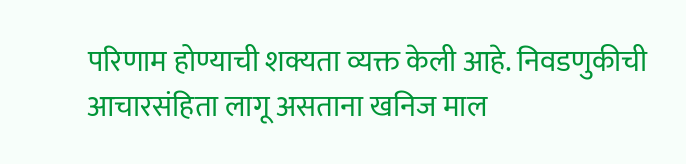परिणाम होण्याची शक्यता व्यक्त केली आहे. निवडणुकीची आचारसंहिता लागू असताना खनिज माल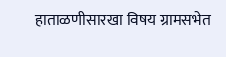हाताळणीसारखा विषय ग्रामसभेत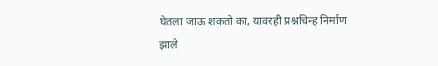घेतला जाऊ शकतो का, यावरही प्रश्नचिन्ह निर्माण झाले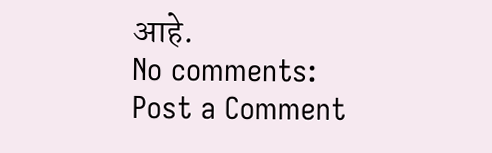आहे.
No comments:
Post a Comment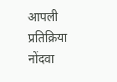आपली प्रतिक्रिया नोंदवा